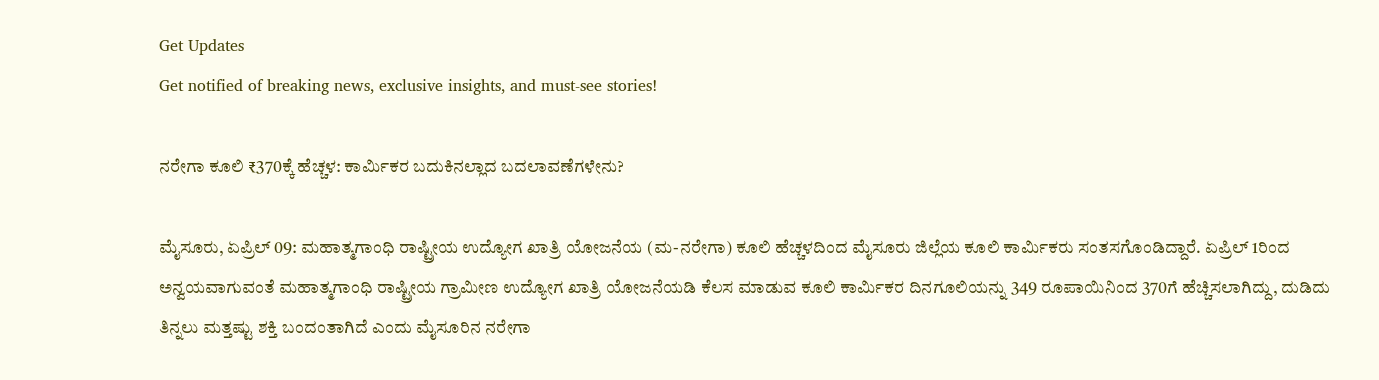Get Updates
Get notified of breaking news, exclusive insights, and must-see stories!

ನರೇಗಾ ಕೂಲಿ ₹370ಕ್ಕೆ ಹೆಚ್ಚಳ: ಕಾರ್ಮಿಕರ ಬದುಕಿನಲ್ಲಾದ ಬದಲಾವಣೆಗಳೇನು?

ಮೈಸೂರು, ಏಪ್ರಿಲ್‌ 09: ಮಹಾತ್ಮಗಾಂಧಿ ರಾಷ್ಟ್ರೀಯ ಉದ್ಯೋಗ ಖಾತ್ರಿ ಯೋಜನೆಯ (ಮ-ನರೇಗಾ) ಕೂಲಿ ಹೆಚ್ಚಳದಿಂದ ಮೈಸೂರು ಜಿಲ್ಲೆಯ ಕೂಲಿ ಕಾರ್ಮಿಕರು ಸಂತಸಗೊಂಡಿದ್ದಾರೆ. ಏಪ್ರಿಲ್ 1ರಿಂದ ಅನ್ವಯವಾಗುವಂತೆ ಮಹಾತ್ಮಗಾಂಧಿ ರಾಷ್ಟ್ರೀಯ ಗ್ರಾಮೀಣ ಉದ್ಯೋಗ ಖಾತ್ರಿ ಯೋಜನೆಯಡಿ ಕೆಲಸ ಮಾಡುವ ಕೂಲಿ ಕಾರ್ಮಿಕರ ದಿನಗೂಲಿಯನ್ನು 349 ರೂಪಾಯಿನಿಂದ 370ಗೆ ಹೆಚ್ಚಿಸಲಾಗಿದ್ದು, ದುಡಿದು ತಿನ್ನಲು ಮತ್ತಷ್ಟು ಶಕ್ತಿ ಬಂದಂತಾಗಿದೆ ಎಂದು ಮೈಸೂರಿನ ನರೇಗಾ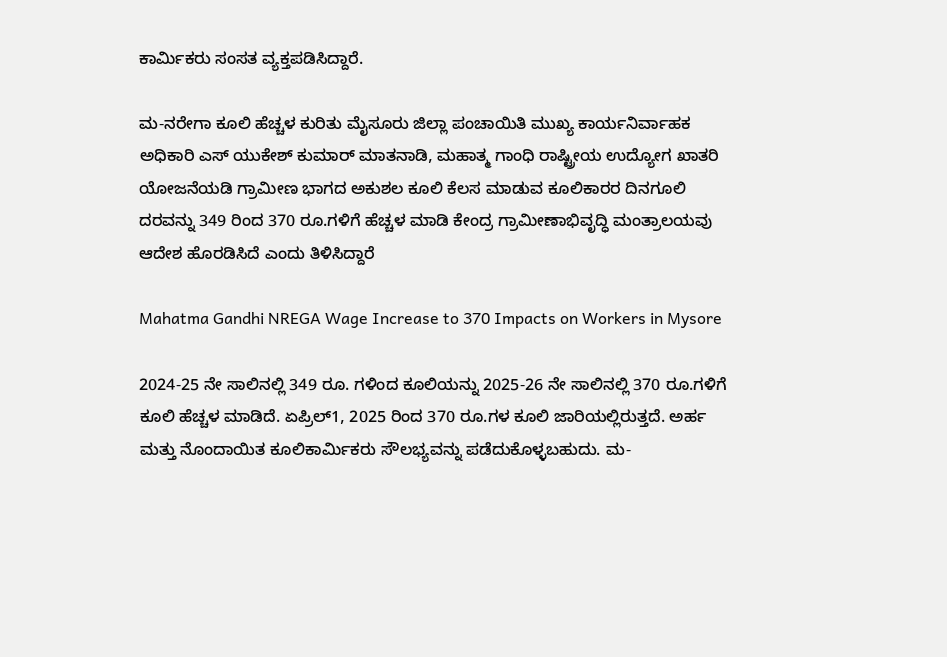ಕಾರ್ಮಿಕರು ಸಂಸತ ವ್ಯಕ್ತಪಡಿಸಿದ್ದಾರೆ.

ಮ-ನರೇಗಾ ಕೂಲಿ ಹೆಚ್ಚಳ ಕುರಿತು ಮೈಸೂರು ಜಿಲ್ಲಾ ಪಂಚಾಯಿತಿ ಮುಖ್ಯ ಕಾರ್ಯನಿರ್ವಾಹಕ ಅಧಿಕಾರಿ ಎಸ್ ಯುಕೇಶ್ ಕುಮಾರ್‌ ಮಾತನಾಡಿ, ಮಹಾತ್ಮ ಗಾಂಧಿ ರಾಷ್ಟ್ರೀಯ ಉದ್ಯೋಗ ಖಾತರಿ ಯೋಜನೆಯಡಿ ಗ್ರಾಮೀಣ ಭಾಗದ ಅಕುಶಲ ಕೂಲಿ ಕೆಲಸ ಮಾಡುವ ಕೂಲಿಕಾರರ ದಿನಗೂಲಿ ದರವನ್ನು 349 ರಿಂದ 370 ರೂ.ಗಳಿಗೆ ಹೆಚ್ಚಳ ಮಾಡಿ ಕೇಂದ್ರ ಗ್ರಾಮೀಣಾಭಿವೃದ್ಧಿ ಮಂತ್ರಾಲಯವು ಆದೇಶ ಹೊರಡಿಸಿದೆ ಎಂದು ತಿಳಿಸಿದ್ದಾರೆ

Mahatma Gandhi NREGA Wage Increase to 370 Impacts on Workers in Mysore

2024-25 ನೇ ಸಾಲಿನಲ್ಲಿ 349 ರೂ. ಗಳಿಂದ ಕೂಲಿಯನ್ನು 2025-26 ನೇ ಸಾಲಿನಲ್ಲಿ 370 ರೂ.ಗಳಿಗೆ ಕೂಲಿ ಹೆಚ್ಚಳ ಮಾಡಿದೆ. ಏಪ್ರಿಲ್‌1, 2025 ರಿಂದ 370 ರೂ.ಗಳ ಕೂಲಿ ಜಾರಿಯಲ್ಲಿರುತ್ತದೆ. ಅರ್ಹ ಮತ್ತು ನೊಂದಾಯಿತ ಕೂಲಿಕಾರ್ಮಿಕರು ಸೌಲಭ್ಯವನ್ನು ಪಡೆದುಕೊಳ್ಳಬಹುದು. ಮ-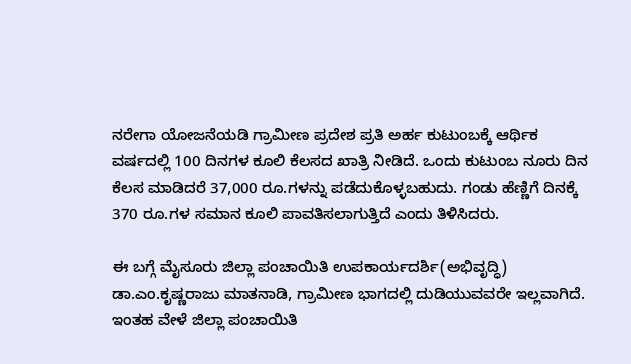ನರೇಗಾ ಯೋಜನೆಯಡಿ ಗ್ರಾಮೀಣ ಪ್ರದೇಶ ಪ್ರತಿ ಅರ್ಹ ಕುಟುಂಬಕ್ಕೆ ಆರ್ಥಿಕ ವರ್ಷದಲ್ಲಿ 100 ದಿನಗಳ ಕೂಲಿ ಕೆಲಸದ ಖಾತ್ರಿ ನೀಡಿದೆ. ಒಂದು ಕುಟುಂಬ ನೂರು ದಿನ ಕೆಲಸ ಮಾಡಿದರೆ 37,000 ರೂ.ಗಳನ್ನು ಪಡೆದುಕೊಳ್ಳಬಹುದು. ಗಂಡು ಹೆಣ್ಣಿಗೆ ದಿನಕ್ಕೆ 370 ರೂ.ಗಳ ಸಮಾನ ಕೂಲಿ ಪಾವತಿಸಲಾಗುತ್ತಿದೆ ಎಂದು ತಿಳಿಸಿದರು.

ಈ ಬಗ್ಗೆ ಮೈಸೂರು ಜಿಲ್ಲಾ ಪಂಚಾಯಿತಿ ಉಪಕಾರ್ಯದರ್ಶಿ(ಅಭಿವೃದ್ಧಿ) ಡಾ.ಎಂ.ಕೃಷ್ಣರಾಜು ಮಾತನಾಡಿ, ಗ್ರಾಮೀಣ ಭಾಗದಲ್ಲಿ ದುಡಿಯುವವರೇ ಇಲ್ಲವಾಗಿದೆ. ಇಂತಹ ವೇಳೆ ಜಿಲ್ಲಾ ಪಂಚಾಯಿತಿ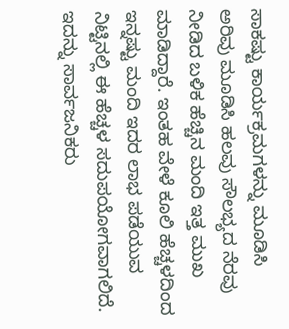ಸಾಕಷ್ಟು ಕಾರ್ಯಕ್ರಮಗಳನ್ನು ಮೂಡಿಸಿ ಅರಿವು ಮೂಡಿಸಿ ಹಲವು ಸೌಲಭ್ಯದ ನೆರವು ನೀಡಿದ ಬಳಿಕ ಹೆಚ್ಚಿನ ಮಂದಿ ಇತ್ತ ಮುಖ ಮಾಡಿದ್ದಾರೆ. ಇಂತಹ ವೇಳೆ ಕೂಲಿ ಹೆಚ್ಚಳದಿಂದ ಇನ್ನಷ್ಟು ಮಂದಿ ಇದರ ಲಾಭ ಪಡೆಯುವ ನಿಟ್ಟಿನಲ್ಲಿ ಈ ಹೆಚ್ಚಳ ಸದುಪಯೋಗವಾಗಲಿದೆ. ಇದನ್ನು ಸಾರ್ವಜನಿಕರು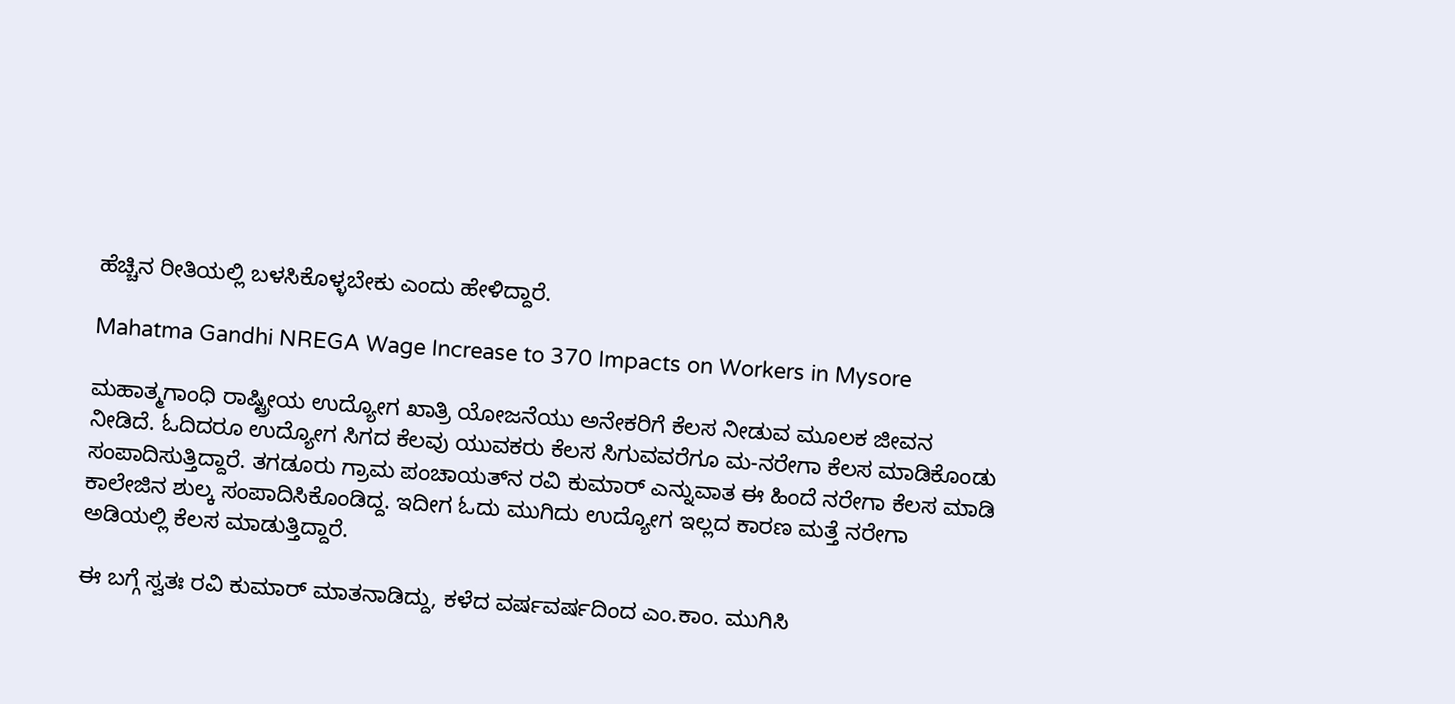ಹೆಚ್ಚಿನ ರೀತಿಯಲ್ಲಿ ಬಳಸಿಕೊಳ್ಳಬೇಕು ಎಂದು ಹೇಳಿದ್ದಾರೆ.

Mahatma Gandhi NREGA Wage Increase to 370 Impacts on Workers in Mysore

ಮಹಾತ್ಮಗಾಂಧಿ ರಾಷ್ಟ್ರೀಯ ಉದ್ಯೋಗ ಖಾತ್ರಿ ಯೋಜನೆಯು ಅನೇಕರಿಗೆ ಕೆಲಸ ನೀಡುವ ಮೂಲಕ ಜೀವನ ನೀಡಿದೆ. ಓದಿದರೂ ಉದ್ಯೋಗ ಸಿಗದ ಕೆಲವು ಯುವಕರು ಕೆಲಸ ಸಿಗುವವರೆಗೂ ಮ-ನರೇಗಾ ಕೆಲಸ ಮಾಡಿಕೊಂಡು ಸಂಪಾದಿಸುತ್ತಿದ್ದಾರೆ. ತಗಡೂರು ಗ್ರಾಮ ಪಂಚಾಯತ್‌ನ ರವಿ ಕುಮಾರ್ ಎನ್ನುವಾತ ಈ ಹಿಂದೆ ನರೇಗಾ ಕೆಲಸ ಮಾಡಿ ಕಾಲೇಜಿನ ಶುಲ್ಕ ಸಂಪಾದಿಸಿಕೊಂಡಿದ್ದ. ಇದೀಗ ಓದು ಮುಗಿದು ಉದ್ಯೋಗ ಇಲ್ಲದ ಕಾರಣ ಮತ್ತೆ ನರೇಗಾ ಅಡಿಯಲ್ಲಿ ಕೆಲಸ ಮಾಡುತ್ತಿದ್ದಾರೆ.

ಈ ಬಗ್ಗೆ ಸ್ವತಃ ರವಿ ಕುಮಾರ್ ಮಾತನಾಡಿದ್ದು, ಕಳೆದ ವರ್ಷವರ್ಷದಿಂದ ಎಂ.ಕಾಂ. ಮುಗಿಸಿ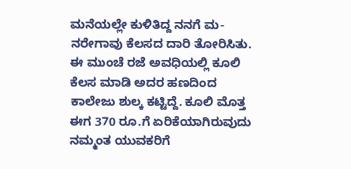ಮನೆಯಲ್ಲೇ ಕುಳಿತಿದ್ದ ನನಗೆ ಮ-ನರೇಗಾವು ಕೆಲಸದ‌ ದಾರಿ ತೋರಿಸಿತು. ಈ ಮುಂಚೆ ರಜೆ ಅವಧಿಯಲ್ಲಿ ಕೂಲಿ ಕೆಲಸ ಮಾಡಿ ಅದರ ಹಣದಿಂದ ಕಾಲೇಜು ಶುಲ್ಕ ಕಟ್ಟಿದ್ದೆ. ಕೂಲಿ ಮೊತ್ತ ಈಗ 370 ರೂ.ಗೆ ಏರಿಕೆಯಾಗಿರುವುದು ನಮ್ಮಂತ ಯುವಕರಿಗೆ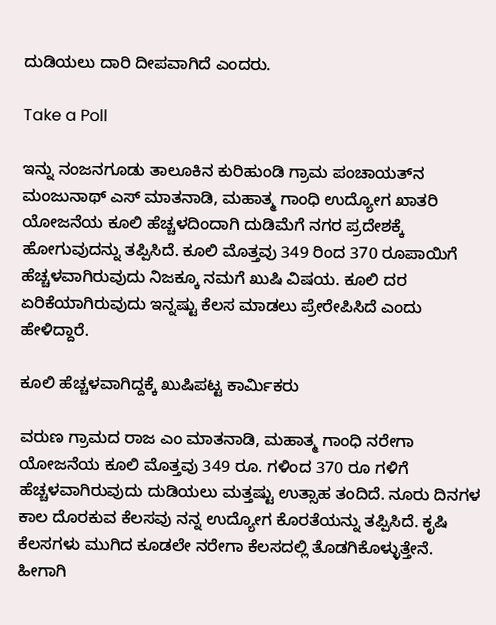ದುಡಿಯಲು ದಾರಿ ದೀಪವಾಗಿದೆ ಎಂದರು.

Take a Poll

ಇನ್ನು ನಂಜನಗೂಡು ತಾಲೂಕಿನ ಕುರಿಹುಂಡಿ ಗ್ರಾಮ ಪಂಚಾಯತ್‌ನ ಮಂಜುನಾಥ್ ಎಸ್ ಮಾತನಾಡಿ, ಮಹಾತ್ಮ ಗಾಂಧಿ ಉದ್ಯೋಗ ಖಾತರಿ ಯೋಜನೆಯ ಕೂಲಿ ಹೆಚ್ಚಳದಿಂದಾಗಿ ದುಡಿಮೆಗೆ ನಗರ ಪ್ರದೇಶಕ್ಕೆ ಹೋಗುವುದನ್ನು ತಪ್ಪಿಸಿದೆ. ಕೂಲಿ ಮೊತ್ತವು 349 ರಿಂದ 370 ರೂಪಾಯಿಗೆ ಹೆಚ್ಚಳವಾಗಿರುವುದು ನಿಜಕ್ಕೂ ನಮಗೆ ಖುಷಿ ವಿಷಯ. ಕೂಲಿ ದರ ಏರಿಕೆಯಾಗಿರುವುದು ಇನ್ನಷ್ಟು ಕೆಲಸ ಮಾಡಲು ಪ್ರೇರೇಪಿಸಿದೆ ಎಂದು ಹೇಳಿದ್ದಾರೆ.

ಕೂಲಿ ಹೆಚ್ಚಳವಾಗಿದ್ದಕ್ಕೆ ಖುಷಿಪಟ್ಟ ಕಾರ್ಮಿಕರು

ವರುಣ ಗ್ರಾಮದ ರಾಜ ಎಂ ಮಾತನಾಡಿ, ಮಹಾತ್ಮ ಗಾಂಧಿ ನರೇಗಾ ಯೋಜನೆಯ ಕೂಲಿ ಮೊತ್ತವು 349 ರೂ. ಗಳಿಂದ 370 ರೂ ಗಳಿಗೆ ಹೆಚ್ಚಳವಾಗಿರುವುದು ದುಡಿಯಲು ಮತ್ತಷ್ಟು ಉತ್ಸಾಹ ತಂದಿದೆ. ನೂರು ದಿನಗಳ ಕಾಲ ದೊರಕುವ ಕೆಲಸವು ನನ್ನ ಉದ್ಯೋಗ ಕೊರತೆಯನ್ನು ತಪ್ಪಿಸಿದೆ. ಕೃಷಿ ಕೆಲಸಗಳು ಮುಗಿದ ಕೂಡಲೇ ನರೇಗಾ ಕೆಲಸದಲ್ಲಿ ತೊಡಗಿಕೊಳ್ಳುತ್ತೇನೆ. ಹೀಗಾಗಿ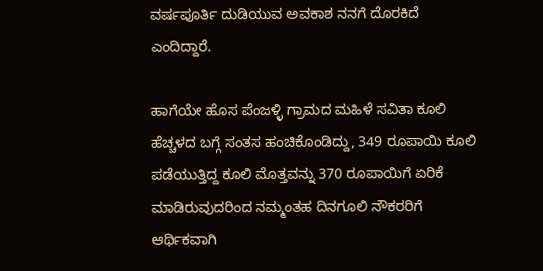ವರ್ಷಪೂರ್ತಿ ದುಡಿಯುವ ಅವಕಾಶ ನನಗೆ ದೊರಕಿದೆ ಎಂದಿದ್ದಾರೆ.

ಹಾಗೆಯೇ ಹೊಸ ಪೆಂಜಳ್ಳಿ ಗ್ರಾಮದ ಮಹಿಳೆ ಸವಿತಾ ಕೂಲಿ ಹೆಚ್ಚಳದ ಬಗ್ಗೆ ಸಂತಸ ಹಂಚಿಕೊಂಡಿದ್ದು, 349 ರೂಪಾಯಿ ಕೂಲಿ ಪಡೆಯುತ್ತಿದ್ದ ಕೂಲಿ ಮೊತ್ತವನ್ನು 370 ರೂಪಾಯಿಗೆ ಏರಿಕೆ ಮಾಡಿರುವುದರಿಂದ ನಮ್ಮಂತಹ ದಿನಗೂಲಿ ನೌಕರರಿಗೆ ಆರ್ಥಿಕವಾಗಿ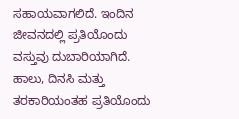ಸಹಾಯವಾಗಲಿದೆ. ಇಂದಿನ ಜೀವನದಲ್ಲಿ ಪ್ರತಿಯೊಂದು ವಸ್ತುವು ದುಬಾರಿಯಾಗಿದೆ. ಹಾಲು, ದಿನಸಿ ಮತ್ತು ತರಕಾರಿಯಂತಹ ಪ್ರತಿಯೊಂದು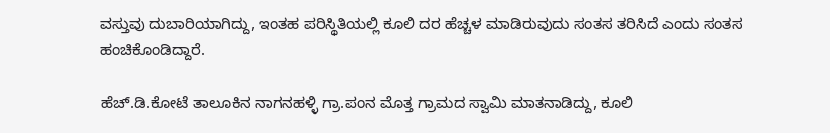ವಸ್ತುವು ದುಬಾರಿಯಾಗಿದ್ದು, ಇಂತಹ ಪರಿಸ್ಥಿತಿಯಲ್ಲಿ ಕೂಲಿ ದರ ಹೆಚ್ಚಳ ಮಾಡಿರುವುದು ಸಂತಸ ತರಿಸಿದೆ ಎಂದು ಸಂತಸ ಹಂಚಿಕೊಂಡಿದ್ದಾರೆ.

ಹೆಚ್.ಡಿ.ಕೋಟೆ ತಾಲೂಕಿನ ನಾಗನಹಳ್ಳಿ ಗ್ರಾ.ಪಂನ ಮೊತ್ತ ಗ್ರಾಮದ ಸ್ವಾಮಿ ಮಾತನಾಡಿದ್ದು, ಕೂಲಿ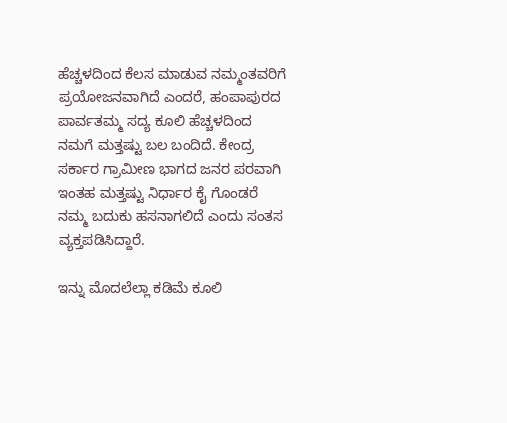ಹೆಚ್ಚಳದಿಂದ ಕೆಲಸ ಮಾಡುವ ನಮ್ಮಂತವರಿಗೆ ಪ್ರಯೋಜನವಾಗಿದೆ ಎಂದರೆ, ಹಂಪಾಪುರದ ಪಾರ್ವತಮ್ಮ ಸದ್ಯ ಕೂಲಿ ಹೆಚ್ಚಳದಿಂದ ನಮಗೆ ಮತ್ತಷ್ಟು ಬಲ ಬಂದಿದೆ. ಕೇಂದ್ರ ಸರ್ಕಾರ ಗ್ರಾಮೀಣ ಭಾಗದ ಜನರ ಪರವಾಗಿ ಇಂತಹ ಮತ್ತಷ್ಟು ನಿರ್ಧಾರ ಕೈ ಗೊಂಡರೆ ನಮ್ಮ ಬದುಕು ಹಸನಾಗಲಿದೆ ಎಂದು ಸಂತಸ ವ್ಯಕ್ತಪಡಿಸಿದ್ದಾರೆ.

ಇನ್ನು ಮೊದಲೆಲ್ಲಾ ಕಡಿಮೆ ಕೂಲಿ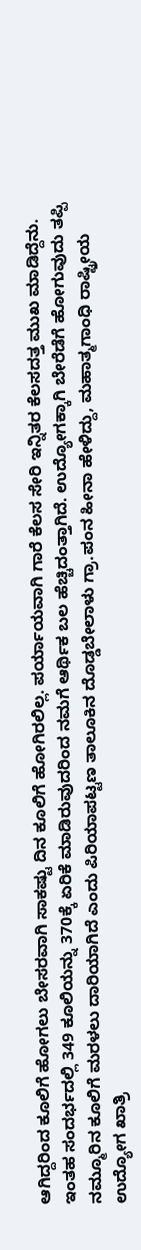ಆಗಿದ್ದರಿಂದ ಕೂಲಿಗೆ ಹೋಗಲು ಬೇಸರವಾಗಿ ಸಾಕಷ್ಟು ದಿನ ಕೂಲಿಗೆ ಹೋಗಿರಲಿಲ್ಲ. ಪರ್ಯಾಯವಾಗಿ ಗಾರೆ ಕೆಲಸ ಸೇರಿ ಇನ್ನಿತರ ಕೆಲಸದತ್ತ ಮುಖ ಮಾಡಿದ್ದೆನು. ಇಂತಹ ಸಂದರ್ಭದಲ್ಲಿ 349 ಕೂಲಿಯನ್ನು 370ಕ್ಕೆ ಏರಿಕೆ ಮಾಡಿರುವುದರಿಂದ ನಮಗೆ ಆರ್ಥಿಕ ಬಲ ಹೆಚ್ಚಿದಂತ್ತಾಗಿದೆ. ಉದ್ಯೋಗಕ್ಕಾಗಿ ಬೇರೆಡೆಗೆ ಹೋಗುವುದು ತಪ್ಪಿ ನಮ್ಮೂರಿನ ಕೂಲಿಗೆ ಮರಳಲು ದಾರಿಯಾಗಿದೆ ಎಂದು ಪಿರಿಯಾಪಟ್ಟಣ ತಾಲೂಕಿನ ದೊಡ್ಡಬೇಲಾಳು ಗ್ರಾ.ಪಂನ ಹೀನಾ ಹೇಳಿದ್ದು, ಮಹಾತ್ಮಗಾಂಧಿ ರಾಷ್ಟ್ರೀಯ ಉದ್ಯೋಗ ಖಾತ್ರಿ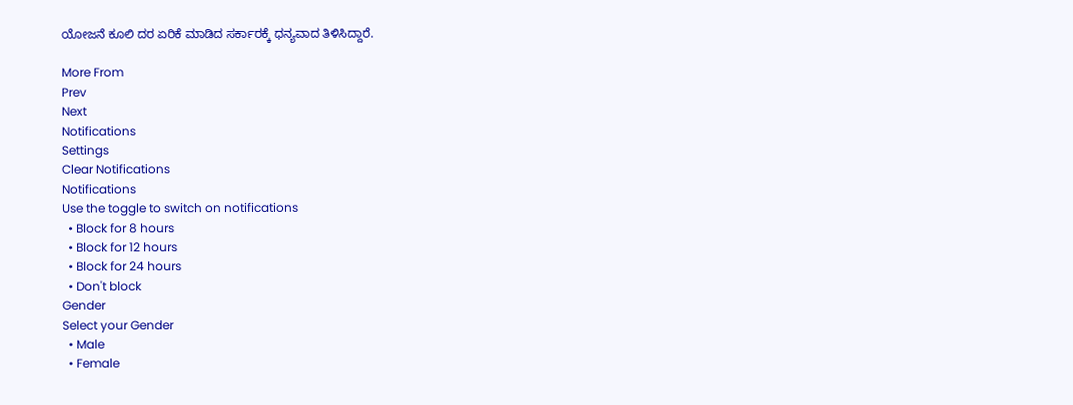ಯೋಜನೆ ಕೂಲಿ ದರ ಏರಿಕೆ ಮಾಡಿದ ಸರ್ಕಾರಕ್ಕೆ ಧನ್ಯವಾದ ತಿಳಿಸಿದ್ದಾರೆ.

More From
Prev
Next
Notifications
Settings
Clear Notifications
Notifications
Use the toggle to switch on notifications
  • Block for 8 hours
  • Block for 12 hours
  • Block for 24 hours
  • Don't block
Gender
Select your Gender
  • Male
  • Female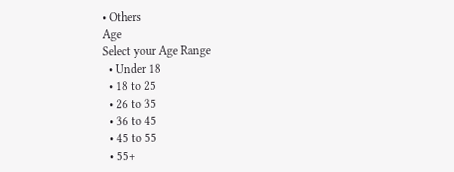• Others
Age
Select your Age Range
  • Under 18
  • 18 to 25
  • 26 to 35
  • 36 to 45
  • 45 to 55
  • 55+